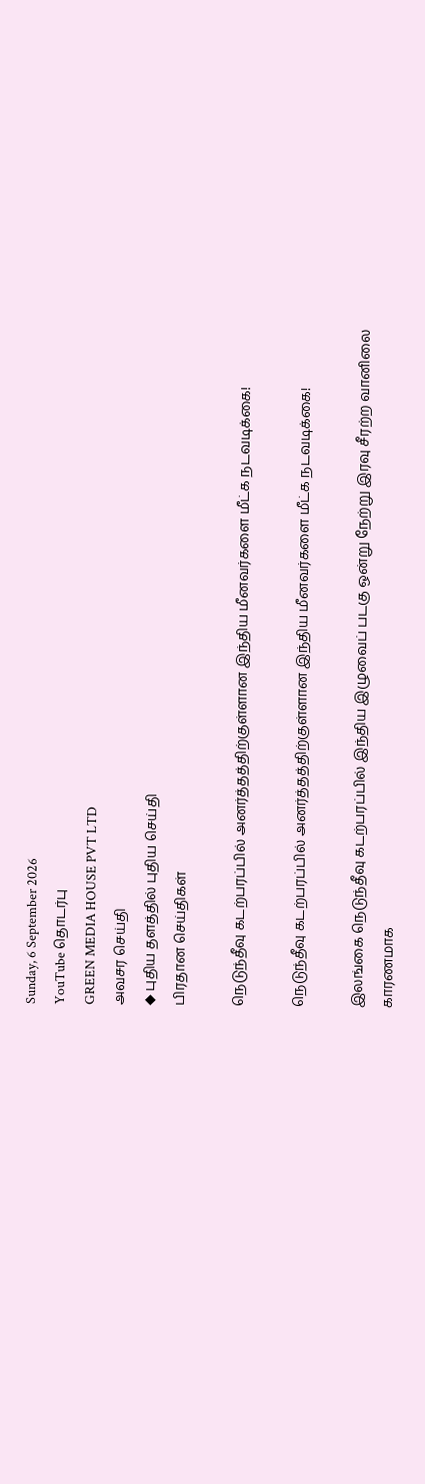Sunday, 6 September 2026
YouTube தொடர்பு
GREEN MEDIA HOUSE PVT LTD
அவசர செய்தி
◆ புதிய தளத்தில் புதிய செய்தி
பிரதான செய்திகள்

நெடுந்தீவு கடற்பரப்பில் அனர்த்தத்திற்குள்ளான இந்திய மீனவர்களை மீட்க நடவடிக்கை!

நெடுந்தீவு கடற்பரப்பில் அனர்த்தத்திற்குள்ளான இந்திய மீனவர்களை மீட்க நடவடிக்கை!

இலங்கை நெடுந்தீவு கடற்பரப்பில் இந்திய இழுவைப் படகு ஒன்று நேற்று இரவு சீரற்ற வானிலை காரணமாக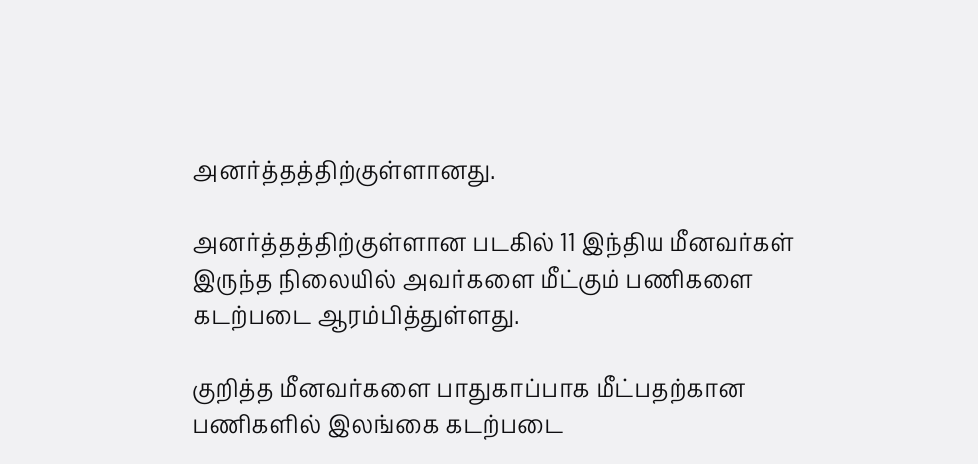அனர்த்தத்திற்குள்ளானது.

அனர்த்தத்திற்குள்ளான படகில் 11 இந்திய மீனவர்கள் இருந்த நிலையில் அவர்களை மீட்கும் பணிகளை கடற்படை ஆரம்பித்துள்ளது.

குறித்த மீனவர்களை பாதுகாப்பாக மீட்பதற்கான பணிகளில் இலங்கை கடற்படை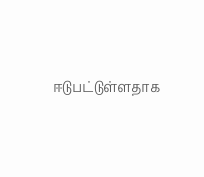ஈடுபட்டுள்ளதாக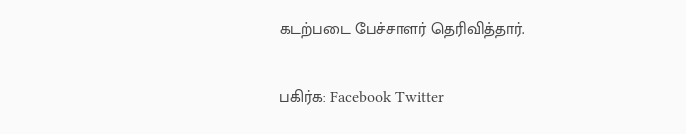கடற்படை பேச்சாளர் தெரிவித்தார்.

பகிர்க: Facebook Twitter